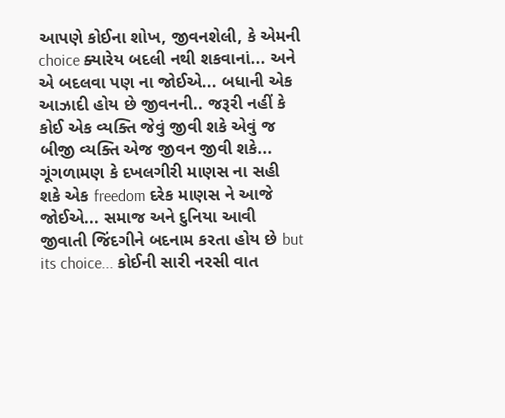આપણે કોઈના શોખ, જીવનશેલી, કે એમની choice ક્યારેય બદલી નથી શકવાનાં... અને એ બદલવા પણ ના જોઈએ... બધાની એક આઝાદી હોય છે જીવનની.. જરૂરી નહીં કે કોઈ એક વ્યક્તિ જેવું જીવી શકે એવું જ બીજી વ્યક્તિ એજ જીવન જીવી શકે... ગૂંગળામણ કે દખલગીરી માણસ ના સહી શકે એક freedom દરેક માણસ ને આજે જોઈએ... સમાજ અને દુનિયા આવી જીવાતી જિંદગીને બદનામ કરતા હોય છે but its choice... કોઈની સારી નરસી વાત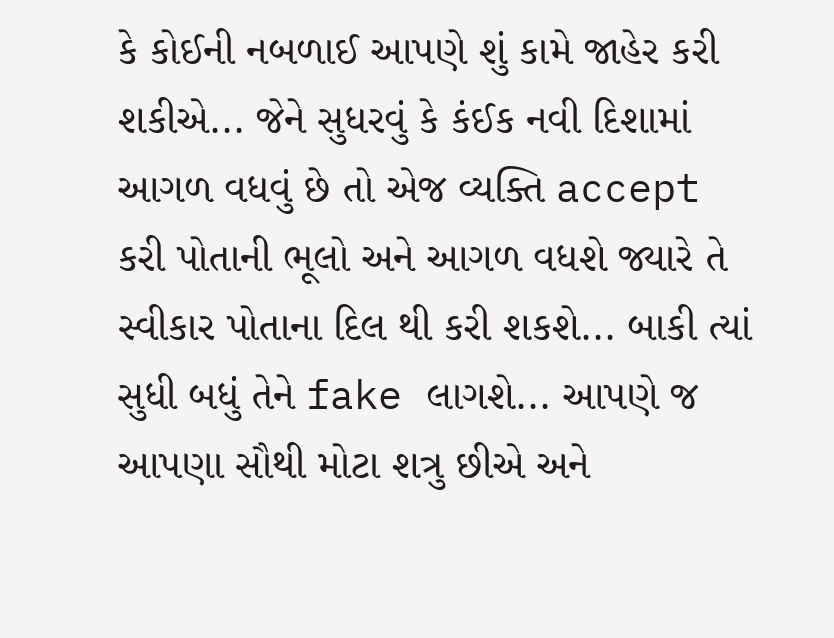કે કોઈની નબળાઈ આપણે શું કામે જાહેર કરી શકીએ... જેને સુધરવું કે કંઈક નવી દિશામાં આગળ વધવું છે તો એજ વ્યક્તિ accept કરી પોતાની ભૂલો અને આગળ વધશે જ્યારે તે સ્વીકાર પોતાના દિલ થી કરી શકશે... બાકી ત્યાં સુધી બધું તેને fake લાગશે... આપણે જ આપણા સૌથી મોટા શત્રુ છીએ અને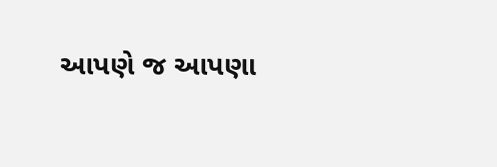આપણે જ આપણા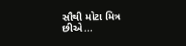સૌથી મોટા મિત્ર છીએ...